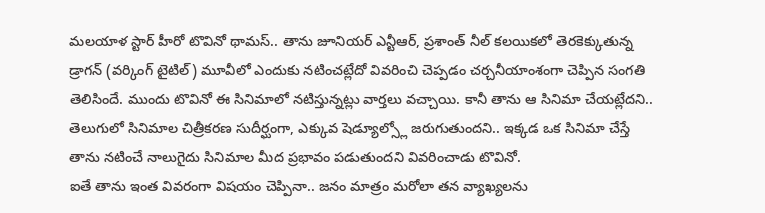మలయాళ స్టార్ హీరో టొవినో థామస్.. తాను జూనియర్ ఎన్టీఆర్, ప్రశాంత్ నీల్ కలయికలో తెరకెక్కుతున్న డ్రాగన్ (వర్కింగ్ టైటిల్) మూవీలో ఎందుకు నటించట్లేదో వివరించి చెప్పడం చర్చనీయాంశంగా చెప్పిన సంగతి తెలిసిందే. ముందు టొవినో ఈ సినిమాలో నటిస్తున్నట్లు వార్తలు వచ్చాయి. కానీ తాను ఆ సినిమా చేయట్లేదని.. తెలుగులో సినిమాల చిత్రీకరణ సుదీర్ఘంగా, ఎక్కువ షెడ్యూల్స్లో జరుగుతుందని.. ఇక్కడ ఒక సినిమా చేస్తే తాను నటించే నాలుగైదు సినిమాల మీద ప్రభావం పడుతుందని వివరించాడు టొవినో.
ఐతే తాను ఇంత వివరంగా విషయం చెప్పినా.. జనం మాత్రం మరోలా తన వ్యాఖ్యలను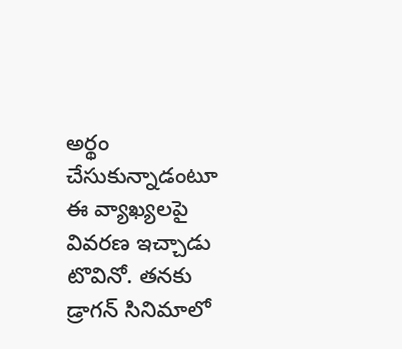అర్థం చేసుకున్నాడంటూ ఈ వ్యాఖ్యలపై వివరణ ఇచ్చాడు టొవినో. తనకు డ్రాగన్ సినిమాలో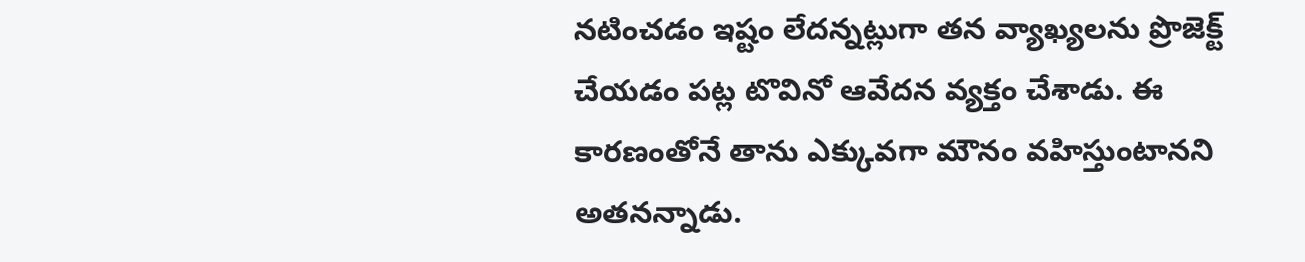నటించడం ఇష్టం లేదన్నట్లుగా తన వ్యాఖ్యలను ప్రొజెక్ట్ చేయడం పట్ల టొవినో ఆవేదన వ్యక్తం చేశాడు. ఈ కారణంతోనే తాను ఎక్కువగా మౌనం వహిస్తుంటానని అతనన్నాడు.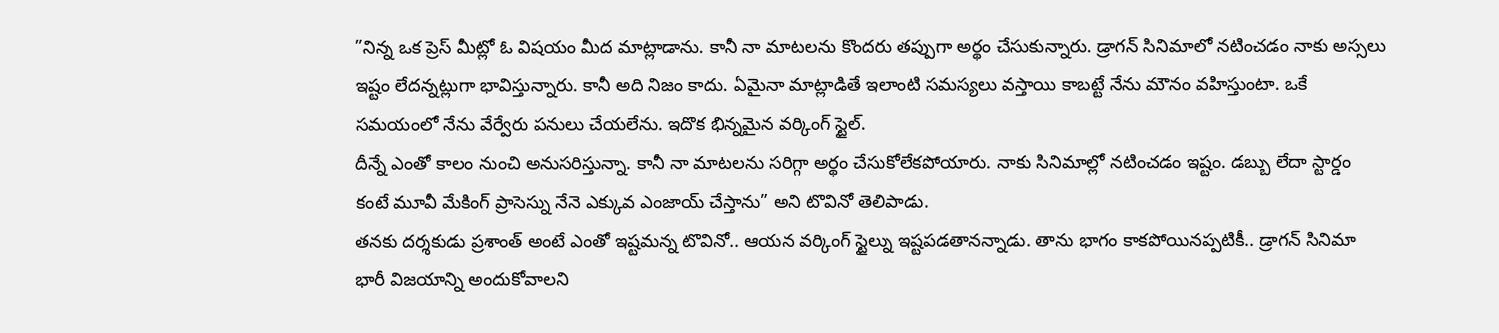”నిన్న ఒక ప్రెస్ మీట్లో ఓ విషయం మీద మాట్లాడాను. కానీ నా మాటలను కొందరు తప్పుగా అర్థం చేసుకున్నారు. డ్రాగన్ సినిమాలో నటించడం నాకు అస్సలు ఇష్టం లేదన్నట్లుగా భావిస్తున్నారు. కానీ అది నిజం కాదు. ఏమైనా మాట్లాడితే ఇలాంటి సమస్యలు వస్తాయి కాబట్టే నేను మౌనం వహిస్తుంటా. ఒకే సమయంలో నేను వేర్వేరు పనులు చేయలేను. ఇదొక భిన్నమైన వర్కింగ్ స్టైల్.
దీన్నే ఎంతో కాలం నుంచి అనుసరిస్తున్నా. కానీ నా మాటలను సరిగ్గా అర్థం చేసుకోలేకపోయారు. నాకు సినిమాల్లో నటించడం ఇష్టం. డబ్బు లేదా స్టార్డం కంటే మూవీ మేకింగ్ ప్రాసెస్ను నేనె ఎక్కువ ఎంజాయ్ చేస్తాను” అని టొవినో తెలిపాడు.
తనకు దర్శకుడు ప్రశాంత్ అంటే ఎంతో ఇష్టమన్న టొవినో.. ఆయన వర్కింగ్ స్టైల్ను ఇష్టపడతానన్నాడు. తాను భాగం కాకపోయినప్పటికీ.. డ్రాగన్ సినిమా భారీ విజయాన్ని అందుకోవాలని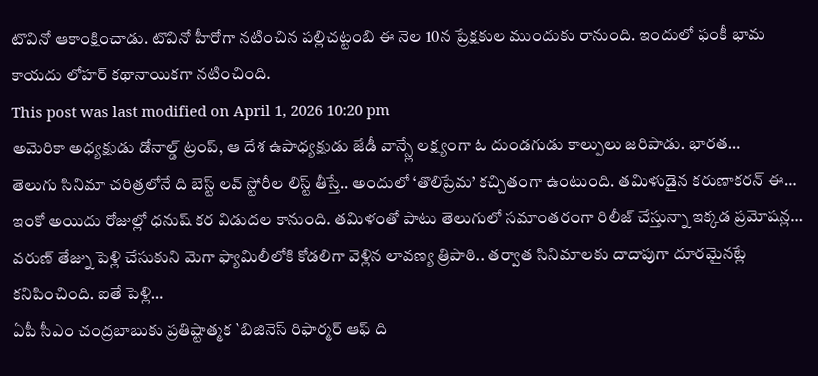టొవినో ఆకాంక్షించాడు. టొవినో హీరోగా నటించిన పల్లిచట్టంబి ఈ నెల 10న ప్రేక్షకుల ముందుకు రానుంది. ఇందులో ఫంకీ భామ కాయదు లోహర్ కథానాయికగా నటించింది.
This post was last modified on April 1, 2026 10:20 pm
అమెరికా అధ్యక్షుడు డోనాల్డ్ ట్రంప్, ఆ దేశ ఉపాధ్యక్షుడు జేడీ వాన్స్లే లక్ష్యంగా ఓ దుండగుడు కాల్పులు జరిపాడు. భారత…
తెలుగు సినిమా చరిత్రలోనే ది బెస్ట్ లవ్ స్టోరీల లిస్ట్ తీస్తే.. అందులో ‘తొలిప్రేమ’ కచ్చితంగా ఉంటుంది. తమిళుడైన కరుణాకరన్ ఈ…
ఇంకో అయిదు రోజుల్లో ధనుష్ కర విడుదల కానుంది. తమిళంతో పాటు తెలుగులో సమాంతరంగా రిలీజ్ చేస్తున్నా ఇక్కడ ప్రమోషన్ల…
వరుణ్ తేజ్ను పెళ్లి చేసుకుని మెగా ఫ్యామిలీలోకి కోడలిగా వెళ్లిన లావణ్య త్రిపాఠి.. తర్వాత సినిమాలకు దాదాపుగా దూరమైనట్లే కనిపించింది. ఐతే పెళ్లి…
ఏపీ సీఎం చంద్రబాబుకు ప్రతిష్టాత్మక `బిజినెస్ రిఫార్మర్ ఆఫ్ ది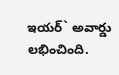ఇయర్` అవార్డు లభించింది.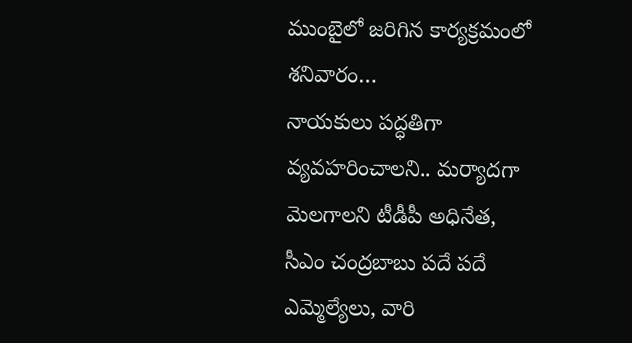ముంబైలో జరిగిన కార్యక్రమంలో శనివారం…
నాయకులు పద్ధతిగా వ్యవహరించాలని.. మర్యాదగా మెలగాలని టీడీపీ అధినేత, సీఎం చంద్రబాబు పదే పదే ఎమ్మెల్యేలు, వారి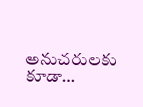అనుచరులకు కూడా…